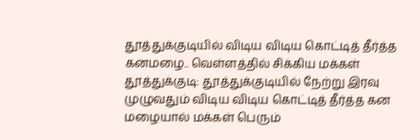தூத்துக்குடியில் விடிய விடிய கொட்டித் தீர்த்த கனமழை.. வெள்ளத்தில் சிக்கிய மக்கள்
தூத்துக்குடி: தூத்துக்குடியில் நேற்று இரவு முழுவதும் விடிய விடிய கொட்டித் தீர்த்த கன மழையால் மக்கள் பெரும்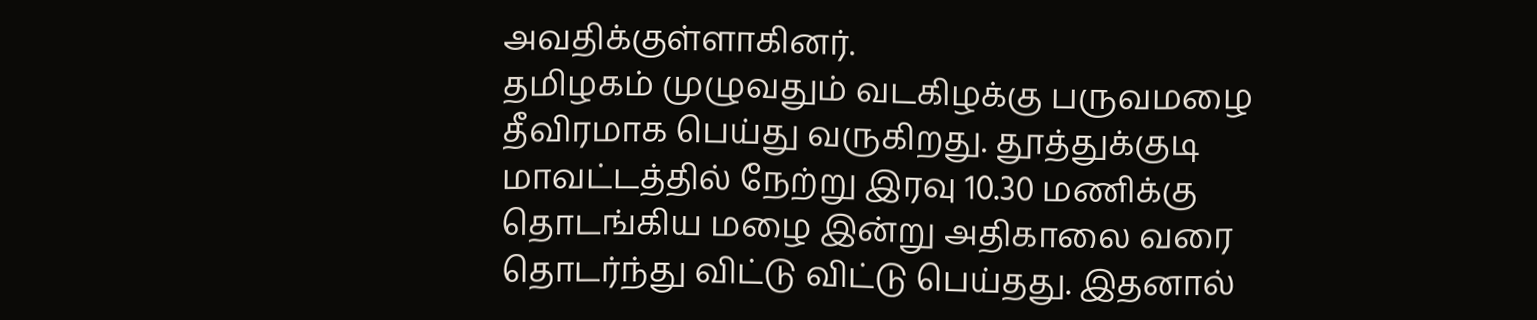அவதிக்குள்ளாகினர்.
தமிழகம் முழுவதும் வடகிழக்கு பருவமழை தீவிரமாக பெய்து வருகிறது. தூத்துக்குடி மாவட்டத்தில் நேற்று இரவு 10.30 மணிக்கு தொடங்கிய மழை இன்று அதிகாலை வரை தொடர்ந்து விட்டு விட்டு பெய்தது. இதனால்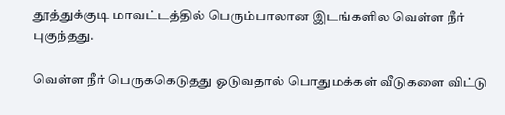தூத்துக்குடி மாவட்டத்தில் பெரும்பாலான இடங்களில வெள்ள நீர் புகுந்தது.

வெள்ள நீர் பெருககெடுதது ஓடுவதால் பொதுமக்கள் வீடுகளை விட்டு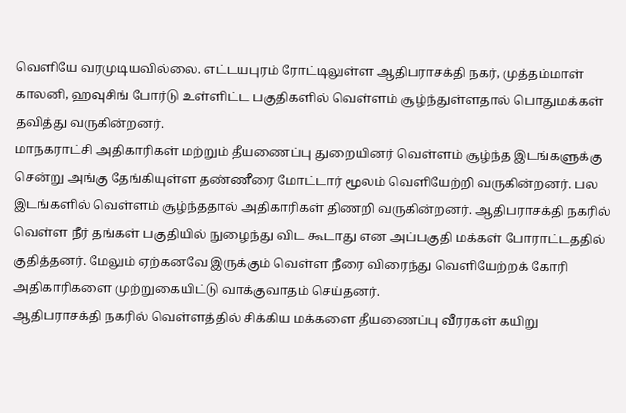வெளியே வரமுடியவில்லை. எட்டயபுரம் ரோட்டிலுள்ள ஆதிபராசக்தி நகர், முத்தம்மாள் காலனி, ஹவுசிங் போர்டு உள்ளிட்ட பகுதிகளில் வெள்ளம் சூழ்ந்துள்ளதால் பொதுமக்கள் தவித்து வருகின்றனர்.
மாநகராட்சி அதிகாரிகள் மற்றும் தீயணைப்பு துறையினர் வெள்ளம் சூழ்ந்த இடங்களுக்கு சென்று அங்கு தேங்கியுள்ள தண்ணீரை மோட்டார் மூலம் வெளியேற்றி வருகின்றனர். பல இடங்களில் வெள்ளம் சூழ்ந்ததால் அதிகாரிகள் திணறி வருகின்றனர். ஆதிபராசக்தி நகரில் வெள்ள நீர் தங்கள் பகுதியில் நுழைந்து விட கூடாது என அப்பகுதி மக்கள் போராட்டததில் குதித்தனர். மேலும் ஏற்கனவே இருக்கும் வெள்ள நீரை விரைந்து வெளியேற்றக் கோரி அதிகாரிகளை முற்றுகையிட்டு வாக்குவாதம் செய்தனர்.
ஆதிபராசக்தி நகரில் வெள்ளத்தில் சிக்கிய மக்களை தீயணைப்பு வீரரகள் கயிறு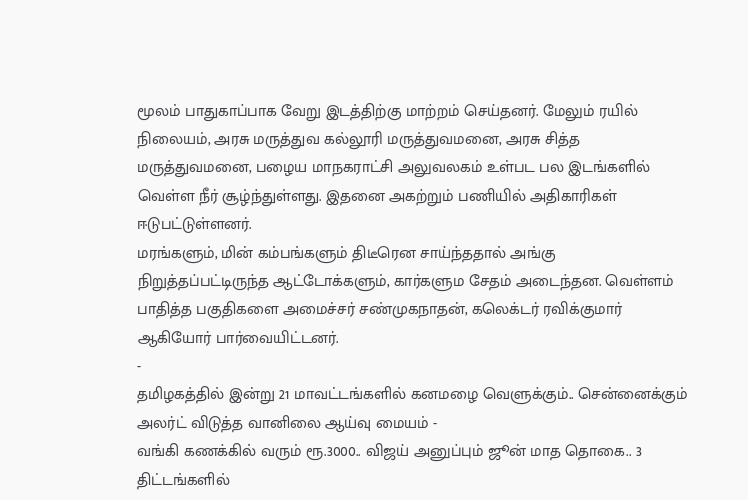மூலம் பாதுகாப்பாக வேறு இடத்திற்கு மாற்றம் செய்தனர். மேலும் ரயில் நிலையம், அரசு மருத்துவ கல்லூரி மருத்துவமனை, அரசு சித்த மருத்துவமனை, பழைய மாநகராட்சி அலுவலகம் உள்பட பல இடங்களில் வெள்ள நீர் சூழ்ந்துள்ளது. இதனை அகற்றும் பணியில் அதிகாரிகள் ஈடுபட்டுள்ளனர்.
மரங்களும், மின் கம்பங்களும் திடீரென சாய்ந்ததால் அங்கு நிறுத்தப்பட்டிருந்த ஆட்டோக்களும், கார்களும சேதம் அடைந்தன. வெள்ளம் பாதித்த பகுதிகளை அமைச்சர் சண்முகநாதன், கலெக்டர் ரவிக்குமார் ஆகியோர் பார்வையிட்டனர்.
-
தமிழகத்தில் இன்று 21 மாவட்டங்களில் கனமழை வெளுக்கும்.. சென்னைக்கும் அலர்ட் விடுத்த வானிலை ஆய்வு மையம் -
வங்கி கணக்கில் வரும் ரூ.3000.. விஜய் அனுப்பும் ஜூன் மாத தொகை.. 3 திட்டங்களில்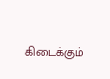கிடைக்கும்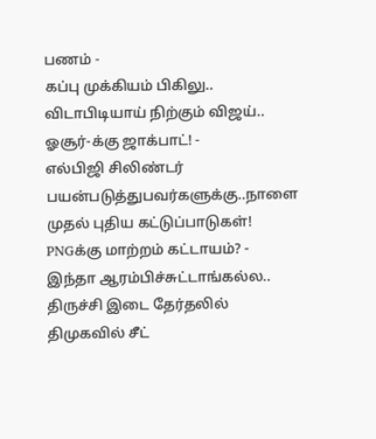பணம் -
கப்பு முக்கியம் பிகிலு.. விடாபிடியாய் நிற்கும் விஜய்.. ஓசூர்-க்கு ஜாக்பாட்! -
எல்பிஜி சிலிண்டர் பயன்படுத்துபவர்களுக்கு..நாளை முதல் புதிய கட்டுப்பாடுகள்! PNGக்கு மாற்றம் கட்டாயம்? -
இந்தா ஆரம்பிச்சுட்டாங்கல்ல.. திருச்சி இடை தேர்தலில் திமுகவில் சீட்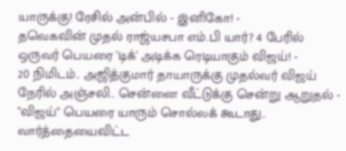யாருக்கு! ரேசில் அன்பில் - இனிகோ! -
தவெகவின் முதல் ராஜ்யசபா எம்.பி யார்? 4 பேரில் ஒருவர் பெயரை 'டிக்' அடிக்க ரெடியாகும் விஜய்! -
20 நிமிடம்.. அஜித்குமார் தாயாருக்கு முதல்வர் விஜய் நேரில் அஞ்சலி.. சென்னை வீட்டுக்கு சென்று ஆறுதல் -
"விஜய்" பெயரை யாரும் சொல்லக் கூடாது.. வார்த்தையைவிட்ட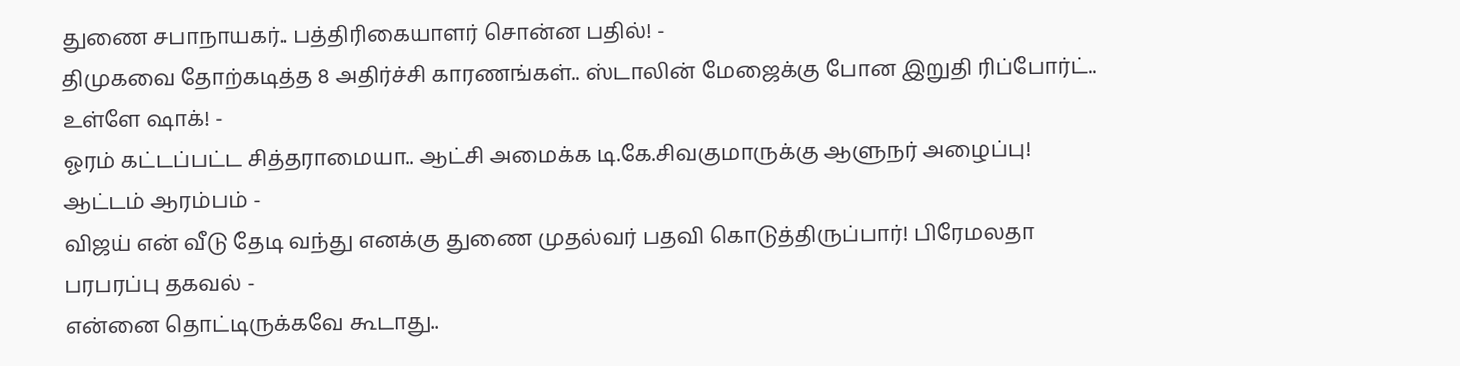துணை சபாநாயகர்.. பத்திரிகையாளர் சொன்ன பதில்! -
திமுகவை தோற்கடித்த 8 அதிர்ச்சி காரணங்கள்.. ஸ்டாலின் மேஜைக்கு போன இறுதி ரிப்போர்ட்.. உள்ளே ஷாக்! -
ஓரம் கட்டப்பட்ட சித்தராமையா.. ஆட்சி அமைக்க டி.கே.சிவகுமாருக்கு ஆளுநர் அழைப்பு! ஆட்டம் ஆரம்பம் -
விஜய் என் வீடு தேடி வந்து எனக்கு துணை முதல்வர் பதவி கொடுத்திருப்பார்! பிரேமலதா பரபரப்பு தகவல் -
என்னை தொட்டிருக்கவே கூடாது..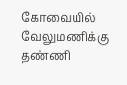கோவையில் வேலுமணிக்கு தண்ணி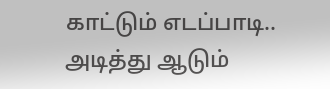காட்டும் எடப்பாடி.. அடித்து ஆடும்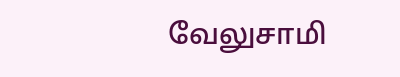வேலுசாமி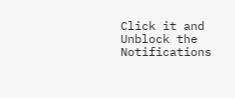Click it and Unblock the Notifications